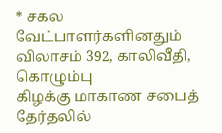* சகல வேட்பாளர்களினதும் விலாசம் 392, காலிவீதி, கொழும்பு
கிழக்கு மாகாண சபைத் தேர்தலில்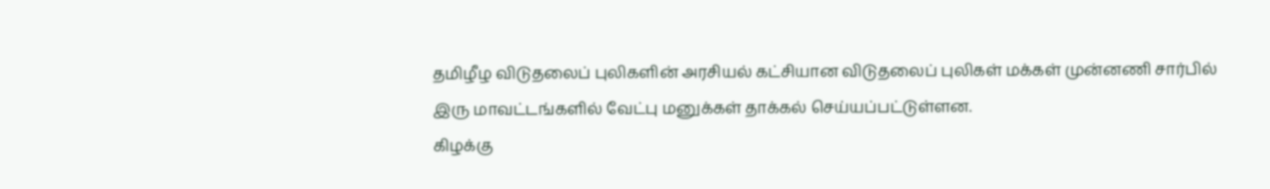தமிழீழ விடுதலைப் புலிகளின் அரசியல் கட்சியான விடுதலைப் புலிகள் மக்கள் முன்னணி சார்பில் இரு மாவட்டங்களில் வேட்பு மனுக்கள் தாக்கல் செய்யப்பட்டுள்ளன.
கிழக்கு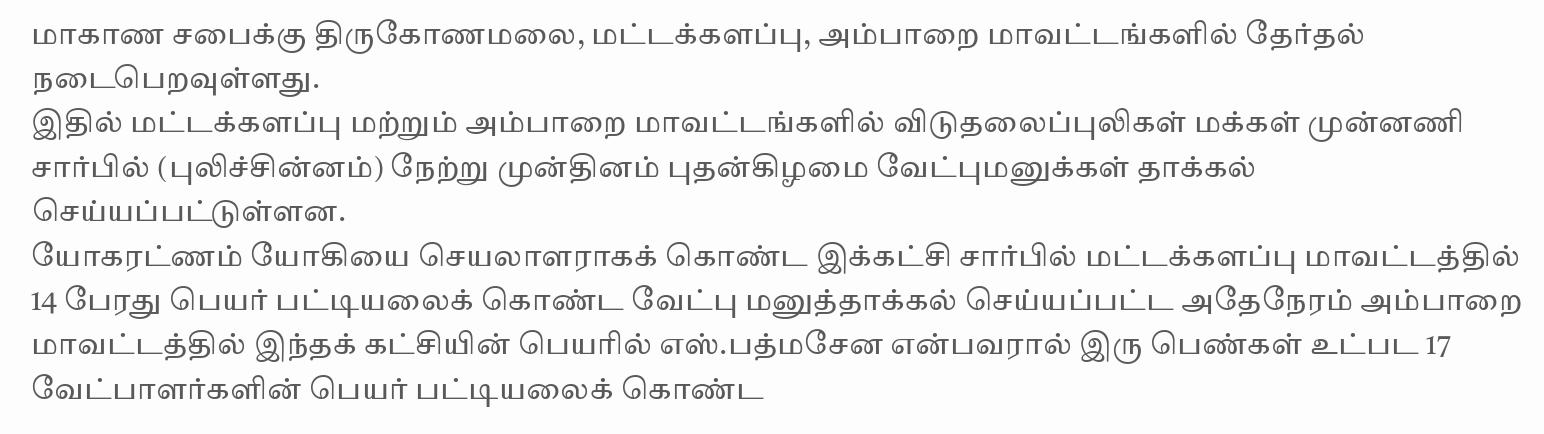மாகாண சபைக்கு திருகோணமலை, மட்டக்களப்பு, அம்பாறை மாவட்டங்களில் தேர்தல் நடைபெறவுள்ளது.
இதில் மட்டக்களப்பு மற்றும் அம்பாறை மாவட்டங்களில் விடுதலைப்புலிகள் மக்கள் முன்னணி சார்பில் (புலிச்சின்னம்) நேற்று முன்தினம் புதன்கிழமை வேட்புமனுக்கள் தாக்கல் செய்யப்பட்டுள்ளன.
யோகரட்ணம் யோகியை செயலாளராகக் கொண்ட இக்கட்சி சார்பில் மட்டக்களப்பு மாவட்டத்தில் 14 பேரது பெயர் பட்டியலைக் கொண்ட வேட்பு மனுத்தாக்கல் செய்யப்பட்ட அதேநேரம் அம்பாறை மாவட்டத்தில் இந்தக் கட்சியின் பெயரில் எஸ்.பத்மசேன என்பவரால் இரு பெண்கள் உட்பட 17 வேட்பாளர்களின் பெயர் பட்டியலைக் கொண்ட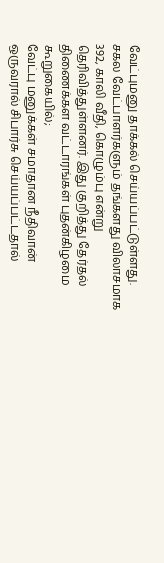வேட்புமனு தாக்கல் செய்யப்பட்டுள்ளது.
சகல வேட்பாளர்களும் தங்களது விலாசமாக 392, காலி வீதி, கொழும்பு என்று தெரிவித்துள்ளனர். இது குறித்து தேர்தல் திணைக்கள வட்டாரங்கள் புதன்கிழமை கூறுகையில்;
வேட்பு மனுக்கள் சமாதான நீதிவான் ஒருவரால் சிபார்சு செய்யப்பட்டதால்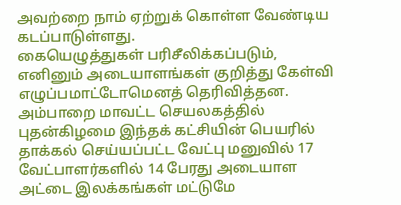அவற்றை நாம் ஏற்றுக் கொள்ள வேண்டிய கடப்பாடுள்ளது.
கையெழுத்துகள் பரிசீலிக்கப்படும், எனினும் அடையாளங்கள் குறித்து கேள்வி எழுப்பமாட்டோமெனத் தெரிவித்தன.
அம்பாறை மாவட்ட செயலகத்தில் புதன்கிழமை இந்தக் கட்சியின் பெயரில் தாக்கல் செய்யப்பட்ட வேட்பு மனுவில் 17 வேட்பாளர்களில் 14 பேரது அடையாள அட்டை இலக்கங்கள் மட்டுமே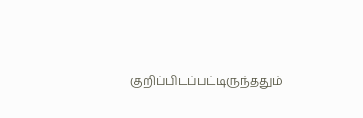குறிப்பிடப்பட்டிருந்ததும்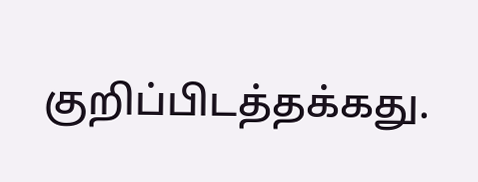குறிப்பிடத்தக்கது.